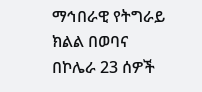ማኅበራዊ የትግራይ ክልል በወባና በኮሌራ 23 ሰዎች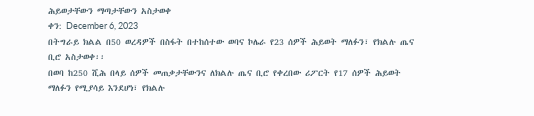ሕይወታቸውን ማጣታቸውን አስታወቀ
ቀን: December 6, 2023
በትግራይ ክልል በ50 ወረዳዎች በስፋት በተከሰተው ወባና ኮሌራ የ23 ሰዎች ሕይወት ማለፉን፣ የክልሉ ጤና ቢሮ አስታወቀ፡፡
በወባ ከ250 ሺሕ በላይ ሰዎች መጠቃታቸውንና ለክልሉ ጤና ቢሮ የቀረበው ሪፖርት የ17 ሰዎች ሕይወት ማለፉን የሚያሳይ እንደሆነ፣ የክልሉ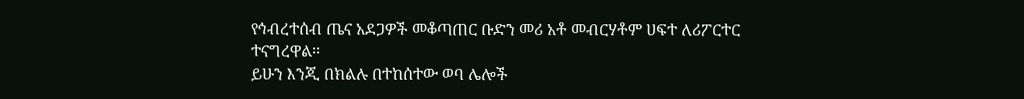የኅብረተሰብ ጤና አደጋዎች መቆጣጠር ቡድን መሪ አቶ መብርሃቶም ሀፍተ ለሪፖርተር ተናግረዋል፡፡
ይሁን እንጂ በክልሉ በተከሰተው ወባ ሌሎች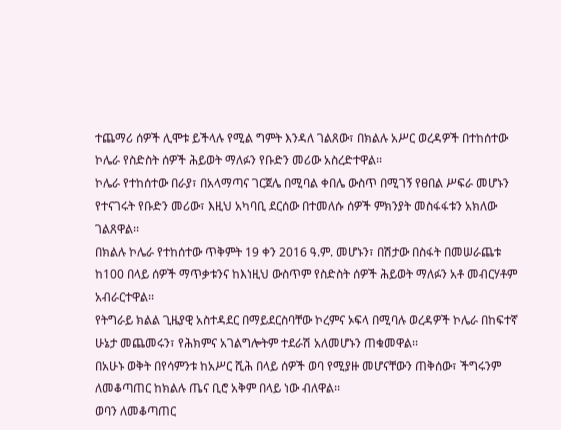ተጨማሪ ሰዎች ሊሞቱ ይችላሉ የሚል ግምት እንዳለ ገልጸው፣ በክልሉ አሥር ወረዳዎች በተከሰተው ኮሌራ የስድስት ሰዎች ሕይወት ማለፉን የቡድን መሪው አስረድተዋል፡፡
ኮሌራ የተከሰተው በራያ፣ በአላማጣና ገርጀሌ በሚባል ቀበሌ ውስጥ በሚገኝ የፀበል ሥፍራ መሆኑን የተናገሩት የቡድን መሪው፣ እዚህ አካባቢ ደርሰው በተመለሱ ሰዎች ምክንያት መስፋፋቱን አክለው ገልጸዋል፡፡
በክልሉ ኮሌራ የተከሰተው ጥቅምት 19 ቀን 2016 ዓ.ም. መሆኑን፣ በሽታው በስፋት በመሠራጨቱ ከ100 በላይ ሰዎች ማጥቃቱንና ከእነዚህ ውስጥም የስድስት ሰዎች ሕይወት ማለፉን አቶ መብርሃቶም አብራርተዋል፡፡
የትግራይ ክልል ጊዜያዊ አስተዳደር በማይደርስባቸው ኮረምና ኦፍላ በሚባሉ ወረዳዎች ኮሌራ በከፍተኛ ሁኔታ መጨመሩን፣ የሕክምና አገልግሎትም ተደራሽ አለመሆኑን ጠቁመዋል፡፡
በአሁኑ ወቅት በየሳምንቱ ከአሥር ሺሕ በላይ ሰዎች ወባ የሚያዙ መሆናቸውን ጠቅሰው፣ ችግሩንም ለመቆጣጠር ከክልሉ ጤና ቢሮ አቅም በላይ ነው ብለዋል፡፡
ወባን ለመቆጣጠር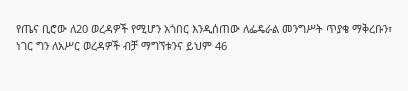የጤና ቢሮው ለ20 ወረዳዎች የሚሆን አጎበር እንዲሰጠው ለፌዴራል መንግሥት ጥያቄ ማቅረቡን፣ ነገር ግን ለአሥር ወረዳዎች ብቻ ማግኘቱንና ይህም 46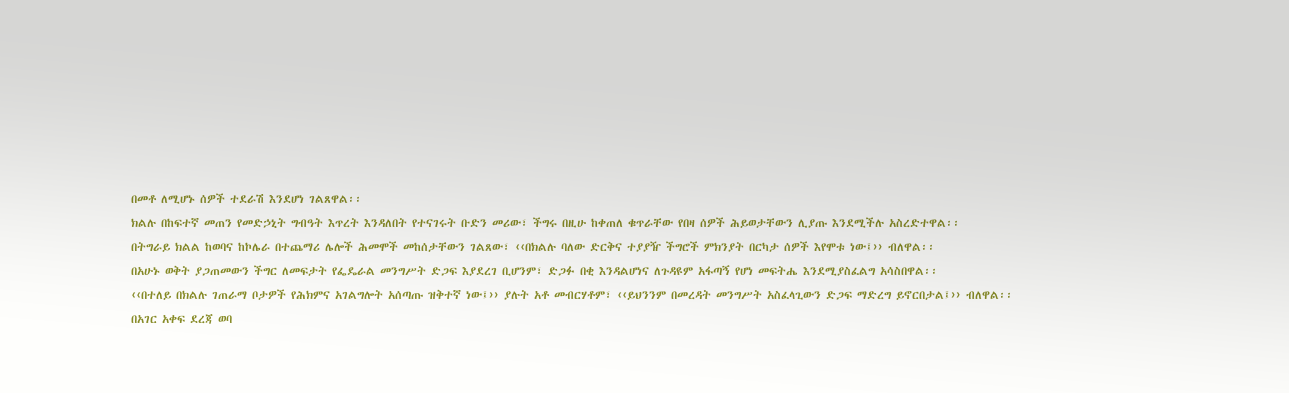በመቶ ለሚሆኑ ሰዎች ተደራሽ እንደሆነ ገልጸዋል፡፡
ክልሉ በከፍተኛ መጠን የመድኃኒት ግብዓት እጥረት እንዳለበት የተናገሩት ቡድን መሪው፣ ችግሩ በዚሁ ከቀጠለ ቁጥራቸው የበዛ ሰዎች ሕይወታቸውን ሊያጡ እንደሚችሉ አስረድተዋል፡፡
በትግራይ ክልል ከወባና ከኮሌራ በተጨማሪ ሌሎች ሕመሞች መከሰታቸውን ገልጸው፣ ‹‹በክልሉ ባለው ድርቅና ተያያዥ ችግሮች ምክንያት በርካታ ሰዎች እየሞቱ ነው፤›› ብለዋል፡፡
በአሁኑ ወቅት ያጋጠመውን ችግር ለመፍታት የፌዴራል መንግሥት ድጋፍ እያደረገ ቢሆንም፣ ድጋፉ በቂ እንዳልሆነና ለጉዳዩም አፋጣኝ የሆነ መፍትሔ እንደሚያስፈልግ አሳስበዋል፡፡
‹‹በተለይ በክልሉ ገጠራማ ቦታዎች የሕክምና አገልግሎት አሰጣጡ ዝቅተኛ ነው፤›› ያሉት አቶ መብርሃቶም፣ ‹‹ይህንንም በመረዳት መንግሥት አስፈላጊውን ድጋፍ ማድረግ ይኖርበታል፤›› ብለዋል፡፡
በአገር አቀፍ ደረጃ ወባ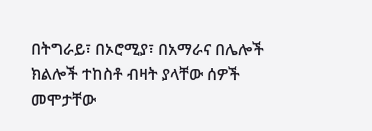በትግራይ፣ በኦሮሚያ፣ በአማራና በሌሎች ክልሎች ተከስቶ ብዛት ያላቸው ሰዎች መሞታቸው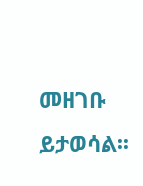መዘገቡ ይታወሳል፡፡